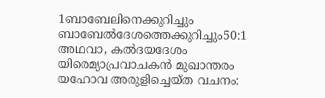1ബാബേലിനെക്കുറിച്ചും ബാബേൽദേശത്തെക്കുറിച്ചും50:1 അഥവാ, കൽദയദേശം യിരെമ്യാപ്രവാചകൻ മുഖാന്തരം യഹോവ അരുളിച്ചെയ്ത വചനം: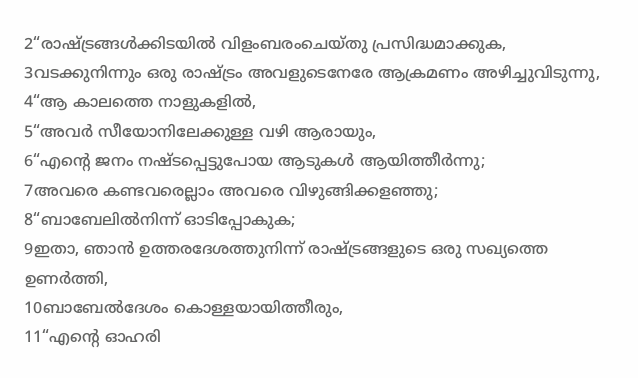2“രാഷ്ട്രങ്ങൾക്കിടയിൽ വിളംബരംചെയ്തു പ്രസിദ്ധമാക്കുക,
3വടക്കുനിന്നും ഒരു രാഷ്ട്രം അവളുടെനേരേ ആക്രമണം അഴിച്ചുവിടുന്നു,
4“ആ കാലത്തെ നാളുകളിൽ,
5“അവർ സീയോനിലേക്കുള്ള വഴി ആരായും,
6“എന്റെ ജനം നഷ്ടപ്പെട്ടുപോയ ആടുകൾ ആയിത്തീർന്നു;
7അവരെ കണ്ടവരെല്ലാം അവരെ വിഴുങ്ങിക്കളഞ്ഞു;
8“ബാബേലിൽനിന്ന് ഓടിപ്പോകുക;
9ഇതാ, ഞാൻ ഉത്തരദേശത്തുനിന്ന് രാഷ്ട്രങ്ങളുടെ ഒരു സഖ്യത്തെ ഉണർത്തി,
10ബാബേൽദേശം കൊള്ളയായിത്തീരും,
11“എന്റെ ഓഹരി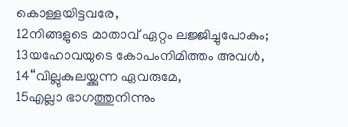കൊള്ളയിട്ടവരേ,
12നിങ്ങളുടെ മാതാവ് ഏറ്റം ലജ്ജിച്ചുപോകും;
13യഹോവയുടെ കോപംനിമിത്തം അവൾ,
14“വില്ലുകുലയ്ക്കുന്ന ഏവരുമേ,
15എല്ലാ ഭാഗത്തുനിന്നും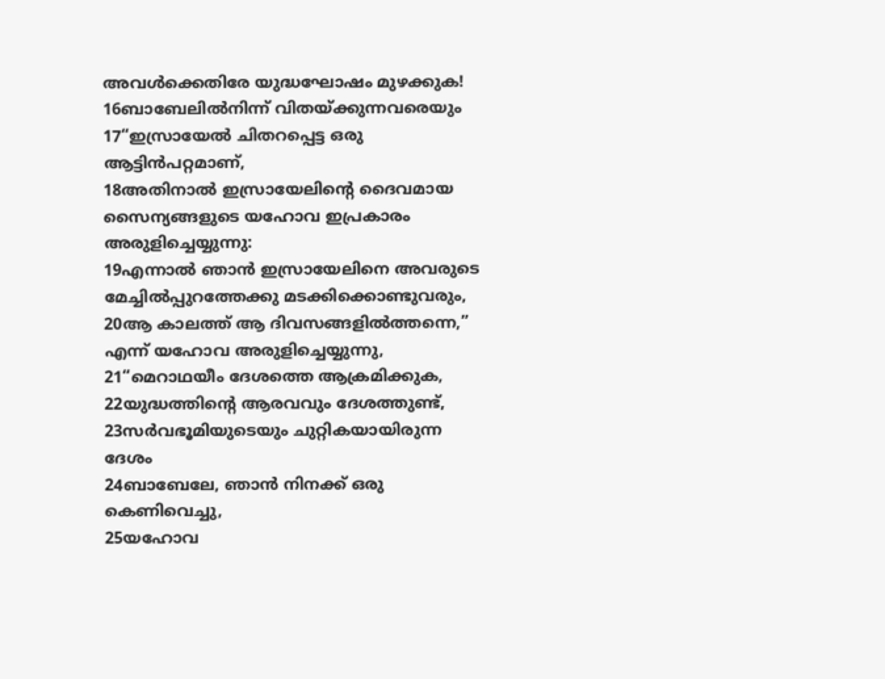അവൾക്കെതിരേ യുദ്ധഘോഷം മുഴക്കുക!
16ബാബേലിൽനിന്ന് വിതയ്ക്കുന്നവരെയും
17“ഇസ്രായേൽ ചിതറപ്പെട്ട ഒരു ആട്ടിൻപറ്റമാണ്,
18അതിനാൽ ഇസ്രായേലിന്റെ ദൈവമായ സൈന്യങ്ങളുടെ യഹോവ ഇപ്രകാരം അരുളിച്ചെയ്യുന്നു:
19എന്നാൽ ഞാൻ ഇസ്രായേലിനെ അവരുടെ മേച്ചിൽപ്പുറത്തേക്കു മടക്കിക്കൊണ്ടുവരും,
20ആ കാലത്ത് ആ ദിവസങ്ങളിൽത്തന്നെ,” എന്ന് യഹോവ അരുളിച്ചെയ്യുന്നു,
21“മെറാഥയീം ദേശത്തെ ആക്രമിക്കുക,
22യുദ്ധത്തിന്റെ ആരവവും ദേശത്തുണ്ട്,
23സർവഭൂമിയുടെയും ചുറ്റികയായിരുന്ന ദേശം
24ബാബേലേ, ഞാൻ നിനക്ക് ഒരു കെണിവെച്ചു,
25യഹോവ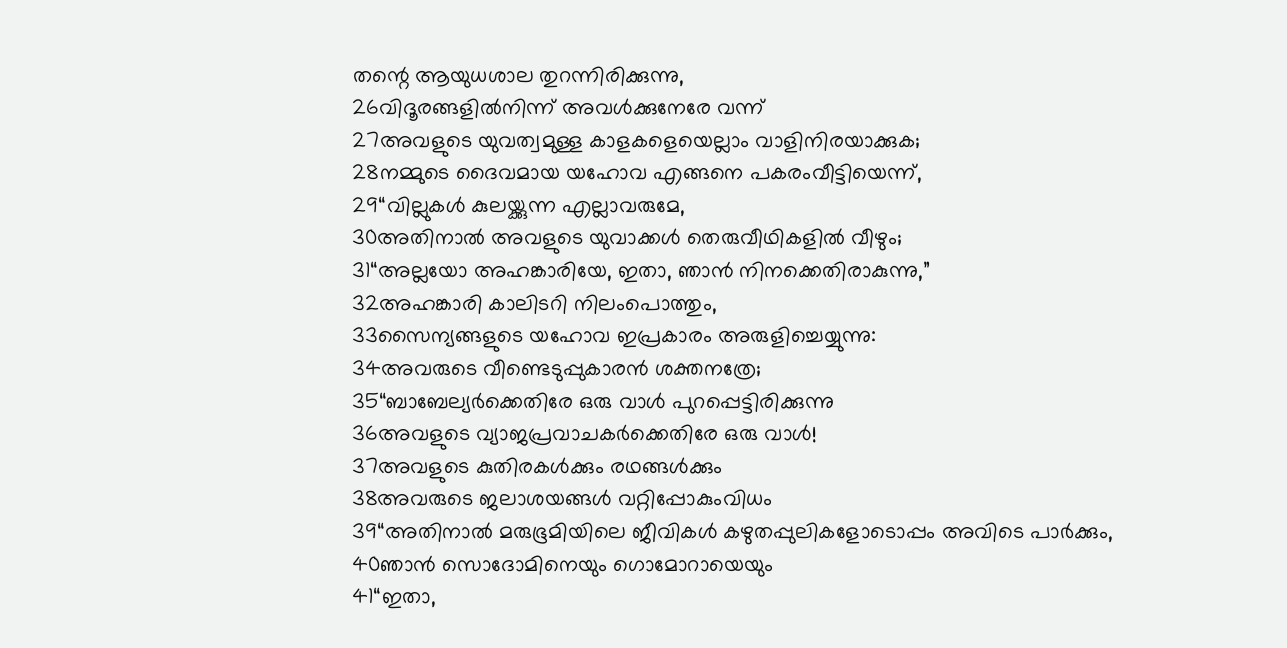തന്റെ ആയുധശാല തുറന്നിരിക്കുന്നു,
26വിദൂരങ്ങളിൽനിന്ന് അവൾക്കുനേരേ വന്ന്
27അവളുടെ യുവത്വമുള്ള കാളകളെയെല്ലാം വാളിനിരയാക്കുക;
28നമ്മുടെ ദൈവമായ യഹോവ എങ്ങനെ പകരംവീട്ടിയെന്ന്,
29“വില്ലുകൾ കുലയ്ക്കുന്ന എല്ലാവരുമേ,
30അതിനാൽ അവളുടെ യുവാക്കൾ തെരുവീഥികളിൽ വീഴും;
31“അല്ലയോ അഹങ്കാരിയേ, ഇതാ, ഞാൻ നിനക്കെതിരാകുന്നു,”
32അഹങ്കാരി കാലിടറി നിലംപൊത്തും,
33സൈന്യങ്ങളുടെ യഹോവ ഇപ്രകാരം അരുളിച്ചെയ്യുന്നു:
34അവരുടെ വീണ്ടെടുപ്പുകാരൻ ശക്തനത്രേ;
35“ബാബേല്യർക്കെതിരേ ഒരു വാൾ പുറപ്പെട്ടിരിക്കുന്നു
36അവളുടെ വ്യാജപ്രവാചകർക്കെതിരേ ഒരു വാൾ!
37അവളുടെ കുതിരകൾക്കും രഥങ്ങൾക്കും
38അവരുടെ ജലാശയങ്ങൾ വറ്റിപ്പോകുംവിധം
39“അതിനാൽ മരുഭൂമിയിലെ ജീവികൾ കഴുതപ്പുലികളോടൊപ്പം അവിടെ പാർക്കും,
40ഞാൻ സൊദോമിനെയും ഗൊമോറായെയും
41“ഇതാ,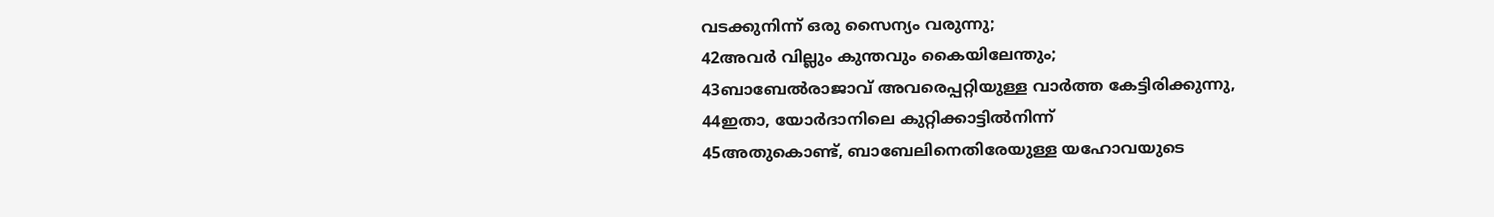വടക്കുനിന്ന് ഒരു സൈന്യം വരുന്നു;
42അവർ വില്ലും കുന്തവും കൈയിലേന്തും;
43ബാബേൽരാജാവ് അവരെപ്പറ്റിയുള്ള വാർത്ത കേട്ടിരിക്കുന്നു,
44ഇതാ, യോർദാനിലെ കുറ്റിക്കാട്ടിൽനിന്ന്
45അതുകൊണ്ട്, ബാബേലിനെതിരേയുള്ള യഹോവയുടെ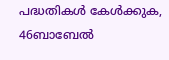പദ്ധതികൾ കേൾക്കുക,
46ബാബേൽ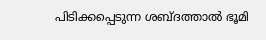പിടിക്കപ്പെടുന്ന ശബ്ദത്താൽ ഭൂമി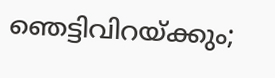ഞെട്ടിവിറയ്ക്കും;